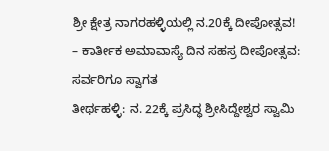ಶ್ರೀ ಕ್ಷೇತ್ರ ನಾಗರಹಳ್ಳಿಯಲ್ಲಿ ನ.20ಕ್ಕೆ ದೀಪೋತ್ಸವ!
– ಕಾರ್ತೀಕ ಅಮಾವಾಸ್ಯೆ ದಿನ ಸಹಸ್ರ ದೀಪೋತ್ಸವ: ಸರ್ವರಿಗೂ ಸ್ವಾಗತ
ತೀರ್ಥಹಳ್ಳಿ: ನ. 22ಕ್ಕೆ ಪ್ರಸಿದ್ಧ ಶ್ರೀಸಿದ್ದೇಶ್ವರ ಸ್ವಾಮಿ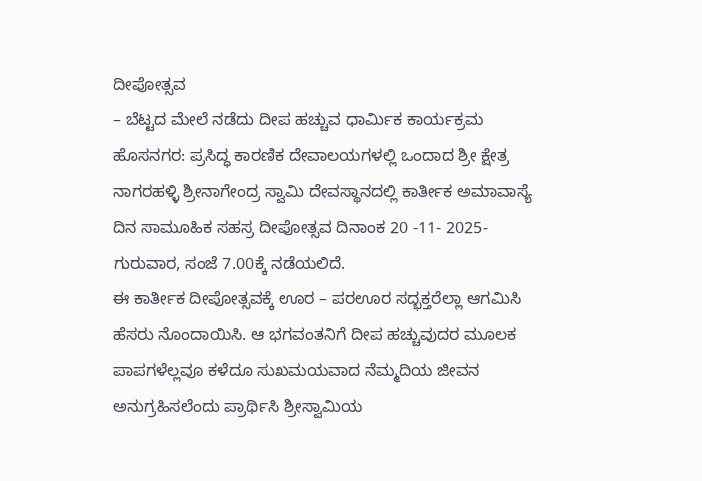ದೀಪೋತ್ಸವ
– ಬೆಟ್ಟದ ಮೇಲೆ ನಡೆದು ದೀಪ ಹಚ್ಚುವ ಧಾರ್ಮಿಕ ಕಾರ್ಯಕ್ರಮ
ಹೊಸನಗರ: ಪ್ರಸಿದ್ಧ ಕಾರಣಿಕ ದೇವಾಲಯಗಳಲ್ಲಿ ಒಂದಾದ ಶ್ರೀ ಕ್ಷೇತ್ರ ನಾಗರಹಳ್ಳಿ ಶ್ರೀನಾಗೇಂದ್ರ ಸ್ವಾಮಿ ದೇವಸ್ಥಾನದಲ್ಲಿ ಕಾರ್ತೀಕ ಅಮಾವಾಸ್ಯೆ ದಿನ ಸಾಮೂಹಿಕ ಸಹಸ್ರ ದೀಪೋತ್ಸವ ದಿನಾಂಕ 20 -11- 2025- ಗುರುವಾರ, ಸಂಜೆ 7.00ಕ್ಕೆ ನಡೆಯಲಿದೆ.
ಈ ಕಾರ್ತೀಕ ದೀಪೋತ್ಸವಕ್ಕೆ ಊರ – ಪರಊರ ಸದ್ಭಕ್ತರೆಲ್ಲಾ ಆಗಮಿಸಿ ಹೆಸರು ನೊಂದಾಯಿಸಿ. ಆ ಭಗವಂತನಿಗೆ ದೀಪ ಹಚ್ಚುವುದರ ಮೂಲಕ ಪಾಪಗಳೆಲ್ಲವೂ ಕಳೆದೂ ಸುಖಮಯವಾದ ನೆಮ್ಮದಿಯ ಜೀವನ ಅನುಗ್ರಹಿಸಲೆಂದು ಪ್ರಾರ್ಥಿಸಿ ಶ್ರೀಸ್ವಾಮಿಯ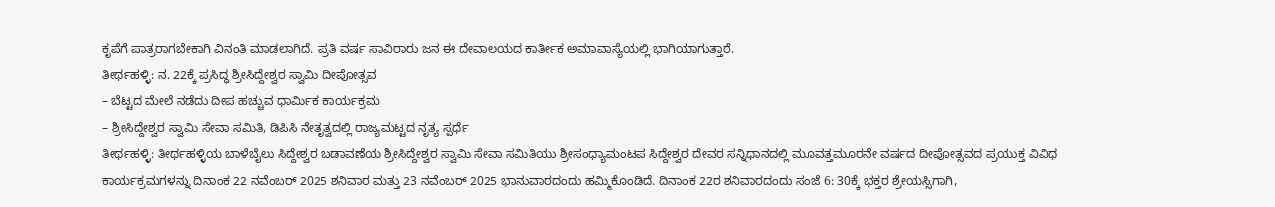ಕೃಪೆಗೆ ಪಾತ್ರರಾಗಬೇಕಾಗಿ ವಿನಂತಿ ಮಾಡಲಾಗಿದೆ. ಪ್ರತಿ ವರ್ಷ ಸಾವಿರಾರು ಜನ ಈ ದೇವಾಲಯದ ಕಾರ್ತೀಕ ಅಮಾವಾಸ್ಯೆಯಲ್ಲಿ ಭಾಗಿಯಾಗುತ್ತಾರೆ.
ತೀರ್ಥಹಳ್ಳಿ: ನ. 22ಕ್ಕೆ ಪ್ರಸಿದ್ಧ ಶ್ರೀಸಿದ್ದೇಶ್ವರ ಸ್ವಾಮಿ ದೀಪೋತ್ಸವ
– ಬೆಟ್ಟದ ಮೇಲೆ ನಡೆದು ದೀಪ ಹಚ್ಚುವ ಧಾರ್ಮಿಕ ಕಾರ್ಯಕ್ರಮ
– ಶ್ರೀಸಿದ್ದೇಶ್ವರ ಸ್ವಾಮಿ ಸೇವಾ ಸಮಿತಿ, ಡಿಪಿಸಿ ನೇತೃತ್ವದಲ್ಲಿ ರಾಜ್ಯಮಟ್ಟದ ನೃತ್ಯ ಸ್ಪರ್ಧೆ
ತೀರ್ಥಹಳ್ಳಿ: ತೀರ್ಥಹಳ್ಳಿಯ ಬಾಳೆಬೈಲು ಸಿದ್ದೇಶ್ವರ ಬಡಾವಣೆಯ ಶ್ರೀಸಿದ್ದೇಶ್ವರ ಸ್ವಾಮಿ ಸೇವಾ ಸಮಿತಿಯು ಶ್ರೀಸಂಧ್ಯಾಮಂಟಪ ಸಿದ್ದೇಶ್ವರ ದೇವರ ಸನ್ನಿಧಾನದಲ್ಲಿ ಮೂವತ್ತಮೂರನೇ ವರ್ಷದ ದೀಪೋತ್ಸವದ ಪ್ರಯುಕ್ತ ವಿವಿಧ ಕಾರ್ಯಕ್ರಮಗಳನ್ನು ದಿನಾಂಕ 22 ನವೆಂಬರ್ 2025 ಶನಿವಾರ ಮತ್ತು 23 ನವೆಂಬರ್ 2025 ಭಾನುವಾರದಂದು ಹಮ್ಮಿಕೊಂಡಿದೆ. ದಿನಾಂಕ 22ರ ಶನಿವಾರದಂದು ಸಂಜೆ 6: 30ಕ್ಕೆ ಭಕ್ತರ ಶ್ರೇಯಸ್ಸಿಗಾಗಿ,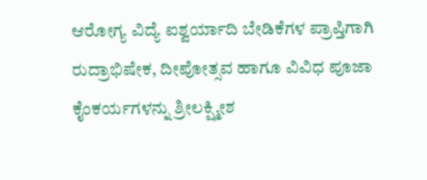ಆರೋಗ್ಯ ವಿದ್ಯೆ ಐಶ್ವರ್ಯಾದಿ ಬೇಡಿಕೆಗಳ ಪ್ರಾಪ್ತಿಗಾಗಿ ರುದ್ರಾಭಿಷೇಕ, ದೀಪೋತ್ಸವ ಹಾಗೂ ವಿವಿಧ ಪೂಜಾ ಕೈಂಕರ್ಯಗಳನ್ನು ಶ್ರೀಲಕ್ಷ್ಮೀಶ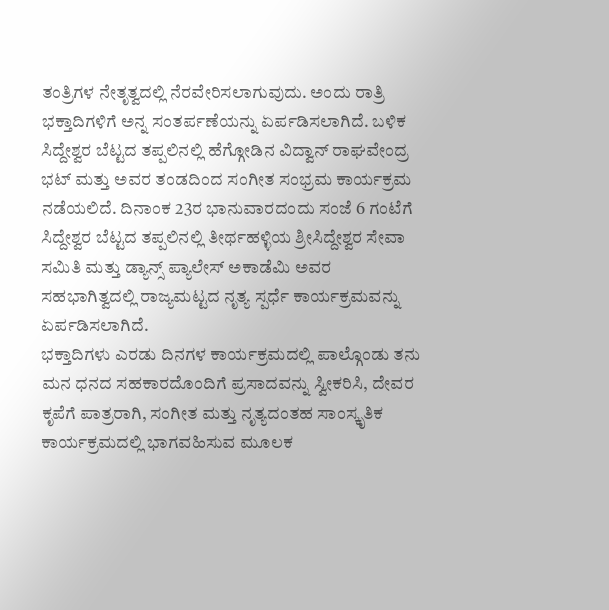ತಂತ್ರಿಗಳ ನೇತೃತ್ವದಲ್ಲಿ ನೆರವೇರಿಸಲಾಗುವುದು. ಅಂದು ರಾತ್ರಿ ಭಕ್ತಾದಿಗಳಿಗೆ ಅನ್ನ ಸಂತರ್ಪಣೆಯನ್ನು ಏರ್ಪಡಿಸಲಾಗಿದೆ. ಬಳಿಕ ಸಿದ್ದೇಶ್ವರ ಬೆಟ್ಟದ ತಪ್ಪಲಿನಲ್ಲಿ ಹೆಗ್ಗೋಡಿನ ವಿದ್ವಾನ್ ರಾಘವೇಂದ್ರ ಭಟ್ ಮತ್ತು ಅವರ ತಂಡದಿಂದ ಸಂಗೀತ ಸಂಭ್ರಮ ಕಾರ್ಯಕ್ರಮ ನಡೆಯಲಿದೆ. ದಿನಾಂಕ 23ರ ಭಾನುವಾರದಂದು ಸಂಜೆ 6 ಗಂಟೆಗೆ ಸಿದ್ದೇಶ್ವರ ಬೆಟ್ಟದ ತಪ್ಪಲಿನಲ್ಲಿ ತೀರ್ಥಹಳ್ಳಿಯ ಶ್ರೀಸಿದ್ದೇಶ್ವರ ಸೇವಾ ಸಮಿತಿ ಮತ್ತು ಡ್ಯಾನ್ಸ್ ಪ್ಯಾಲೇಸ್ ಅಕಾಡೆಮಿ ಅವರ ಸಹಭಾಗಿತ್ವದಲ್ಲಿ ರಾಜ್ಯಮಟ್ಟದ ನೃತ್ಯ ಸ್ಪರ್ಧೆ ಕಾರ್ಯಕ್ರಮವನ್ನು ಏರ್ಪಡಿಸಲಾಗಿದೆ.
ಭಕ್ತಾದಿಗಳು ಎರಡು ದಿನಗಳ ಕಾರ್ಯಕ್ರಮದಲ್ಲಿ ಪಾಲ್ಗೊಂಡು ತನು ಮನ ಧನದ ಸಹಕಾರದೊಂದಿಗೆ ಪ್ರಸಾದವನ್ನು ಸ್ವೀಕರಿಸಿ, ದೇವರ ಕೃಪೆಗೆ ಪಾತ್ರರಾಗಿ, ಸಂಗೀತ ಮತ್ತು ನೃತ್ಯದಂತಹ ಸಾಂಸ್ಕೃತಿಕ ಕಾರ್ಯಕ್ರಮದಲ್ಲಿ ಭಾಗವಹಿಸುವ ಮೂಲಕ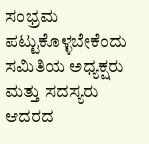ಸಂಭ್ರಮ ಪಟ್ಟುಕೊಳ್ಳಬೇಕೆಂದು ಸಮಿತಿಯ ಅಧ್ಯಕ್ಷರು ಮತ್ತು ಸದಸ್ಯರು ಆದರದ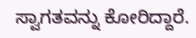ಸ್ವಾಗತವನ್ನು ಕೋರಿದ್ದಾರೆ.